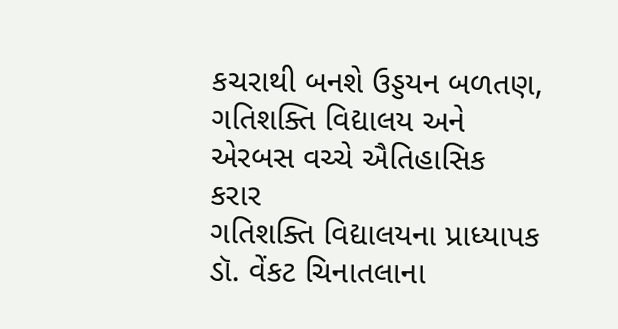કચરાથી બનશે ઉડ્ડયન બળતણ, ગતિશક્તિ વિદ્યાલય અને એરબસ વચ્ચે ઐતિહાસિક કરાર
ગતિશક્તિ વિદ્યાલયના પ્રાધ્યાપક ડૉ. વેંકટ ચિનાતલાના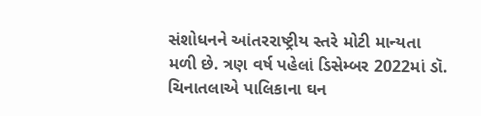સંશોધનને આંતરરાષ્ટ્રીય સ્તરે મોટી માન્યતા મળી છે. ત્રણ વર્ષ પહેલાં ડિસેમ્બર 2022માં ડૉ. ચિનાતલાએ પાલિકાના ઘન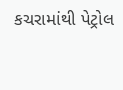કચરામાંથી પેટ્રોલ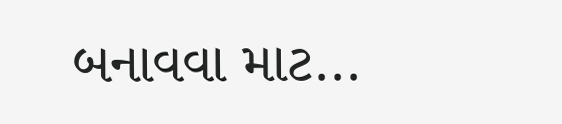બનાવવા માટ...